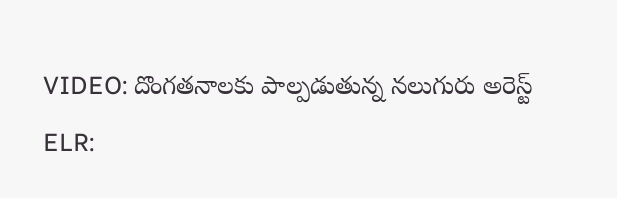VIDEO: దొంగతనాలకు పాల్పడుతున్న నలుగురు అరెస్ట్
ELR: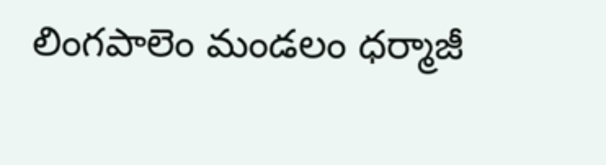లింగపాలెం మండలం ధర్మాజీ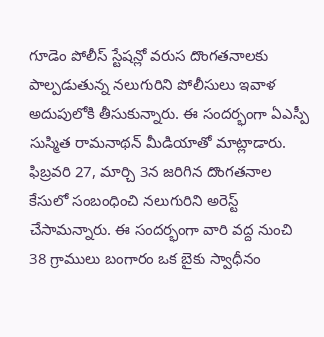గూడెం పోలీస్ స్టేషన్లో వరుస దొంగతనాలకు పాల్పడుతున్న నలుగురిని పోలీసులు ఇవాళ అదుపులోకి తీసుకున్నారు. ఈ సందర్భంగా ఏఎస్పీ సుస్మిత రామనాథన్ మీడియాతో మాట్లాడారు. ఫిబ్రవరి 27, మార్చి 3న జరిగిన దొంగతనాల కేసులో సంబంధించి నలుగురిని అరెస్ట్ చేసామన్నారు. ఈ సందర్భంగా వారి వద్ద నుంచి 38 గ్రాములు బంగారం ఒక బైకు స్వాధీనం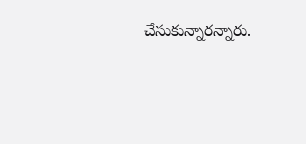చేసుకున్నారన్నారు.